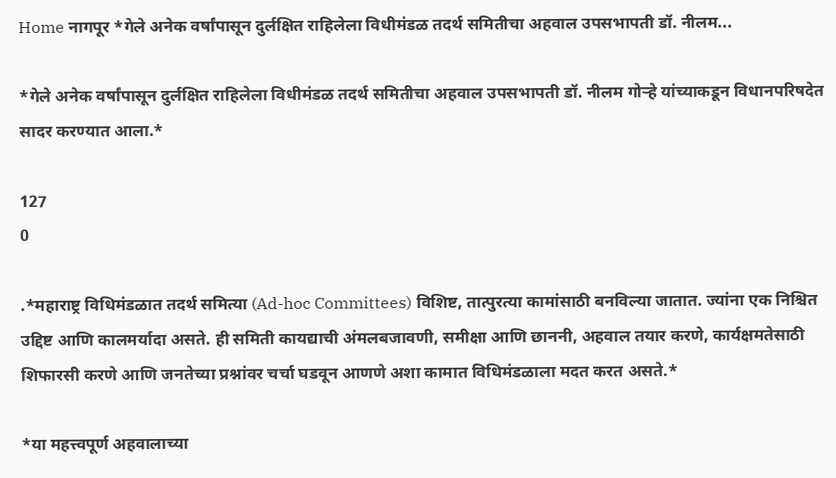Home नागपूर *गेले अनेक वर्षांपासून दुर्लक्षित राहिलेला विधीमंडळ तदर्थ समितीचा अहवाल उपसभापती डॉ. नीलम...

*गेले अनेक वर्षांपासून दुर्लक्षित राहिलेला विधीमंडळ तदर्थ समितीचा अहवाल उपसभापती डॉ. नीलम गोऱ्हे यांच्याकडून विधानपरिषदेत सादर करण्यात आला.*

127
0

.*महाराष्ट्र विधिमंडळात तदर्थ समित्या (Ad-hoc Committees) विशिष्ट, तात्पुरत्या कामांसाठी बनविल्या जातात. ज्यांना एक निश्चित उद्दिष्ट आणि कालमर्यादा असते. ही समिती कायद्याची अंमलबजावणी, समीक्षा आणि छाननी, अहवाल तयार करणे, कार्यक्षमतेसाठी शिफारसी करणे आणि जनतेच्या प्रश्नांवर चर्चा घडवून आणणे अशा कामात विधिमंडळाला मदत करत असते.*

*या महत्त्वपूर्ण अहवालाच्या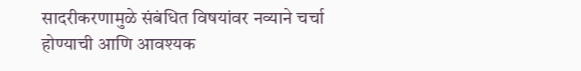सादरीकरणामुळे संबंधित विषयांवर नव्याने चर्चा होण्याची आणि आवश्यक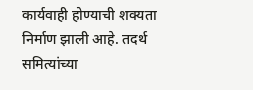कार्यवाही होण्याची शक्यता निर्माण झाली आहे. तदर्थ समित्यांच्या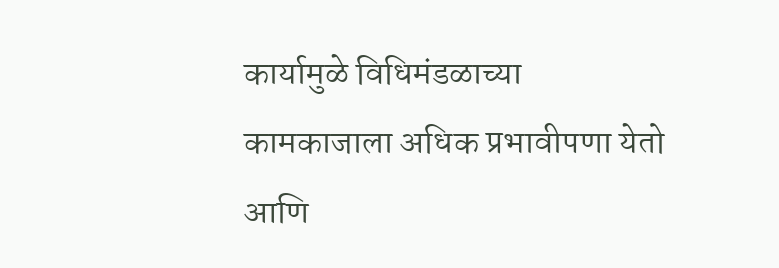कार्यामुळे विधिमंडळाच्या कामकाजाला अधिक प्रभावीपणा येतो आणि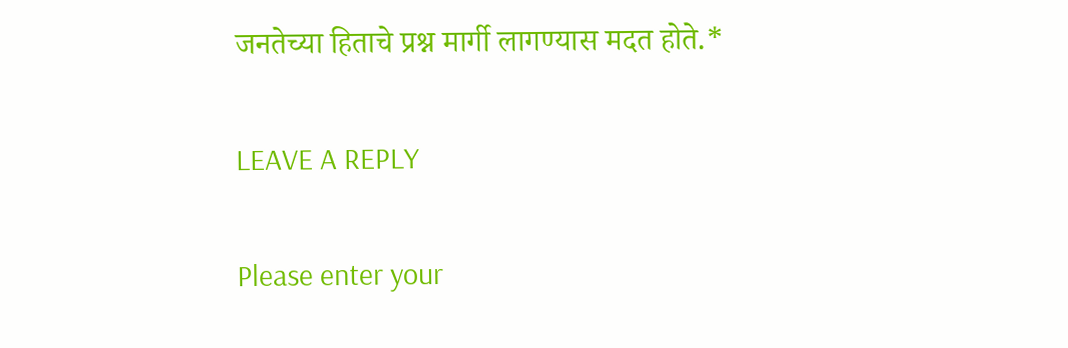जनतेच्या हिताचे प्रश्न मार्गी लागण्यास मदत होते.*

LEAVE A REPLY

Please enter your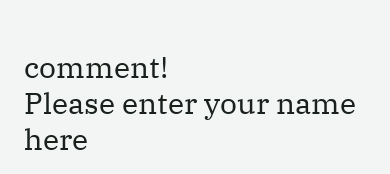comment!
Please enter your name here